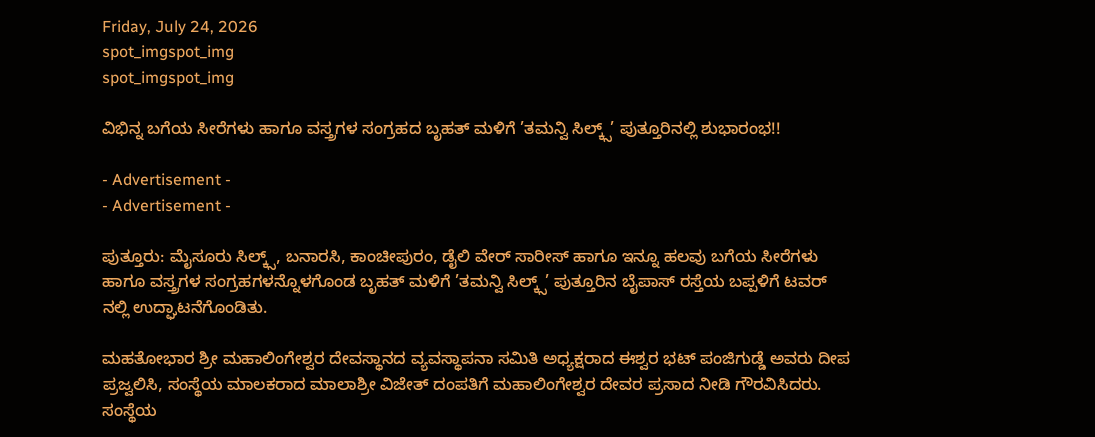Friday, July 24, 2026
spot_imgspot_img
spot_imgspot_img

ವಿಭಿನ್ನ ಬಗೆಯ ಸೀರೆಗಳು ಹಾಗೂ ವಸ್ತ್ರಗಳ ಸಂಗ್ರಹದ ಬೃಹತ್ ಮಳಿಗೆ ’ತಮನ್ವಿ ಸಿಲ್ಕ್ಸ್’ ಪುತ್ತೂರಿನಲ್ಲಿ ಶುಭಾರಂಭ!!

- Advertisement -
- Advertisement -

ಪುತ್ತೂರು: ಮೈಸೂರು ಸಿಲ್ಕ್ಸ್, ಬನಾರಸಿ, ಕಾಂಚೀಪುರಂ, ಡೈಲಿ ವೇರ್‍ ಸಾರೀಸ್ ಹಾಗೂ ಇನ್ನೂ ಹಲವು ಬಗೆಯ ಸೀರೆಗಳು ಹಾಗೂ ವಸ್ತ್ರಗಳ ಸಂಗ್ರಹಗಳನ್ನೊಳಗೊಂಡ ಬೃಹತ್ ಮಳಿಗೆ ’ತಮನ್ವಿ ಸಿಲ್ಕ್ಸ್’ ಪುತ್ತೂರಿನ ಬೈಪಾಸ್ ರಸ್ತೆಯ ಬಪ್ಪಳಿಗೆ ಟವರ್‍ ನಲ್ಲಿ ಉದ್ಘಾಟನೆಗೊಂಡಿತು.

ಮಹತೋಭಾರ ಶ್ರೀ ಮಹಾಲಿಂಗೇಶ್ವರ ದೇವಸ್ಥಾನದ ವ್ಯವಸ್ಥಾಪನಾ ಸಮಿತಿ ಅಧ್ಯಕ್ಷರಾದ ಈಶ್ವರ ಭಟ್ ಪಂಜಿಗುಡ್ಡೆ ಅವರು ದೀಪ ಪ್ರಜ್ವಲಿಸಿ, ಸಂಸ್ಥೆಯ ಮಾಲಕರಾದ ಮಾಲಾಶ್ರೀ ವಿಜೇತ್ ದಂಪತಿಗೆ ಮಹಾಲಿಂಗೇಶ್ವರ ದೇವರ ಪ್ರಸಾದ ನೀಡಿ ಗೌರವಿಸಿದರು. ಸಂಸ್ಥೆಯ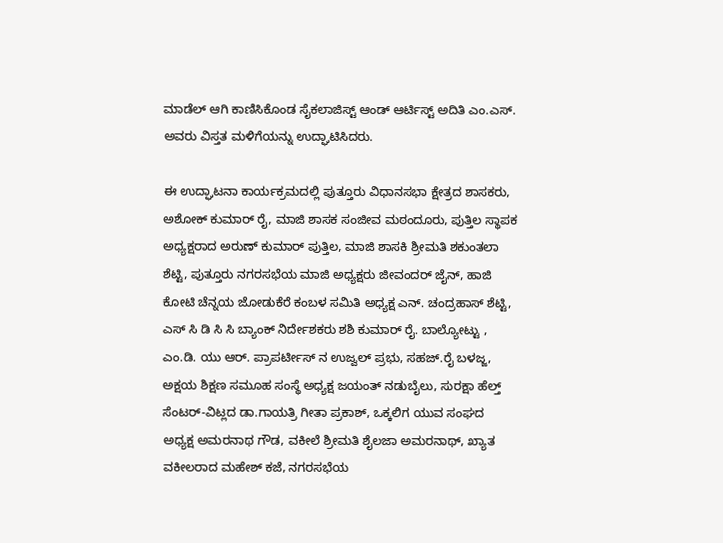ಮಾಡೆಲ್ ಆಗಿ ಕಾಣಿಸಿಕೊಂಡ ಸೈಕಲಾಜಿಸ್ಟ್ ಆಂಡ್ ಆರ್ಟಿಸ್ಟ್ ಅದಿತಿ ಎಂ.ಎಸ್. ಅವರು ವಿಸ್ತತ ಮಳಿಗೆಯನ್ನು ಉದ್ಘಾಟಿಸಿದರು.

ಈ ಉದ್ಘಾಟನಾ ಕಾರ್ಯಕ್ರಮದಲ್ಲಿ ಪುತ್ತೂರು ವಿಧಾನಸಭಾ ಕ್ಷೇತ್ರದ ಶಾಸಕರು, ಅಶೋಕ್ ಕುಮಾ‌ರ್ ರೈ, ಮಾಜಿ ಶಾಸಕ ಸಂಜೀವ ಮಠಂದೂರು, ಪುತ್ತಿಲ ಸ್ಥಾಪಕ ಅಧ್ಯಕ್ಷರಾದ ಅರುಣ್ ಕುಮಾರ್ ಪುತ್ತಿಲ, ಮಾಜಿ ಶಾಸಕಿ ಶ್ರೀಮತಿ ಶಕುಂತಲಾ ಶೆಟ್ಟಿ, ಪುತ್ತೂರು ನಗರಸಭೆಯ ಮಾಜಿ ಅಧ್ಯಕ್ಷರು ಜೀವಂದರ್ ಜೈನ್, ಹಾಜಿ ಕೋಟಿ ಚೆನ್ನಯ ಜೋಡುಕೆರೆ ಕಂಬಳ ಸಮಿತಿ ಅಧ್ಯಕ್ಷ ಎನ್. ಚಂದ್ರಹಾಸ್ ಶೆಟ್ಟಿ, ಎಸ್ ಸಿ ಡಿ ಸಿ ಸಿ ಬ್ಯಾಂಕ್ ನಿರ್ದೇಶಕರು ಶಶಿ ಕುಮಾರ್ ರೈ. ಬಾಲ್ಯೋಟ್ಟು , ಎಂ.ಡಿ. ಯು ಆರ್. ಪ್ರಾಪರ್ಟೀಸ್ ನ ಉಜ್ವಲ್ ಪ್ರಭು, ಸಹಜ್.ರೈ ಬಳಜ್ಜ, ಅಕ್ಷಯ ಶಿಕ್ಷಣ ಸಮೂಹ ಸಂಸ್ಥೆ ಅಧ್ಯಕ್ಷ ಜಯಂತ್ ನಡುಬೈಲು, ಸುರಕ್ಷಾ ಹೆಲ್ತ್ ಸೆಂಟರ್-ವಿಟ್ಲದ ಡಾ.ಗಾಯತ್ರಿ ಗೀತಾ ಪ್ರಕಾಶ್, ಒಕ್ಕಲಿಗ ಯುವ ಸಂಘದ ಅಧ್ಯಕ್ಷ ಅಮರನಾಥ ಗೌಡ, ವಕೀಲೆ ಶ್ರೀಮತಿ ಶೈಲಜಾ ಅಮರನಾಥ್, ಖ್ಯಾತ ವಕೀಲರಾದ ಮಹೇಶ್ ಕಜೆ, ನಗರಸಭೆಯ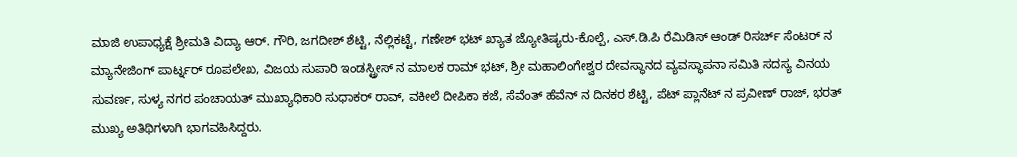ಮಾಜಿ ಉಪಾಧ್ಯಕ್ಷೆ ಶ್ರೀಮತಿ ವಿದ್ಯಾ ಆ‌ರ್. ಗೌರಿ, ಜಗದೀಶ್ ಶೆಟ್ಟಿ, ನೆಲ್ಲಿಕಟ್ಟೆ, ಗಣೇಶ್ ಭಟ್ ಖ್ಯಾತ ಜ್ಯೋತಿಷ್ಯರು-ಕೊಲ್ಪೆ, ಎಸ್.ಡಿ.ಪಿ ರೆಮಿಡಿಸ್ ಆಂಡ್ ರಿಸರ್ಚ್ ಸೆಂಟರ್ ನ ಮ್ಯಾನೇಜಿಂಗ್ ಪಾರ್ಟ್ನರ್ ರೂಪಲೇಖ, ವಿಜಯ ಸುಪಾರಿ ಇಂಡಸ್ಟ್ರೀಸ್ ನ ಮಾಲಕ ರಾಮ್ ಭಟ್, ಶ್ರೀ ಮಹಾಲಿಂಗೇಶ್ವರ ದೇವಸ್ಥಾನದ ವ್ಯವಸ್ಥಾಪನಾ ಸಮಿತಿ ಸದಸ್ಯ ವಿನಯ ಸುವರ್ಣ, ಸುಳ್ಯ ನಗರ ಪಂಚಾಯತ್ ಮುಖ್ಯಾಧಿಕಾರಿ ಸುಧಾಕರ್‍ ರಾವ್, ವಕೀಲೆ ದೀಪಿಕಾ ಕಜೆ, ಸೆವೆಂತ್ ಹೆವೆನ್ ನ ದಿನಕರ ಶೆಟ್ಟಿ, ಪೆಟ್ ಪ್ಲಾನೆಟ್ ನ ಪ್ರವೀಣ್ ರಾಜ್, ಭರತ್ ಮುಖ್ಯ ಅತಿಥಿಗಳಾಗಿ ಭಾಗವಹಿಸಿದ್ದರು.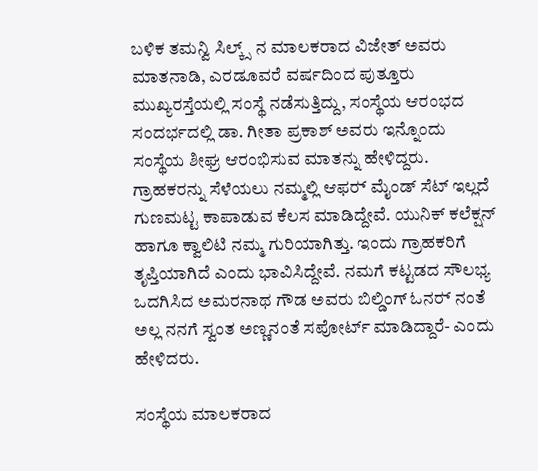ಬಳಿಕ ತಮನ್ವಿ ಸಿಲ್ಕ್ಸ್ ನ ಮಾಲಕರಾದ ವಿಜೇತ್ ಅವರು ಮಾತನಾಡಿ, ಎರಡೂವರೆ ವರ್ಷದಿಂದ ಪುತ್ತೂರು ಮುಖ್ಯರಸ್ತೆಯಲ್ಲಿ ಸಂಸ್ಥೆ ನಡೆಸುತ್ತಿದ್ದು, ಸಂಸ್ಥೆಯ ಆರಂಭದ ಸಂದರ್ಭದಲ್ಲಿ ಡಾ. ಗೀತಾ ಪ್ರಕಾಶ್ ಅವರು ಇನ್ನೊಂದು ಸಂಸ್ಥೆಯ ಶೀಘ್ರ ಆರಂಭಿಸುವ ಮಾತನ್ನು ಹೇಳಿದ್ದರು. ಗ್ರಾಹಕರನ್ನು ಸೆಳೆಯಲು ನಮ್ಮಲ್ಲಿ ಆಫರ್‍ ಮೈಂಡ್ ಸೆಟ್ ಇಲ್ಲದೆ ಗುಣಮಟ್ಟ ಕಾಪಾಡುವ ಕೆಲಸ ಮಾಡಿದ್ದೇವೆ. ಯುನಿಕ್ ಕಲೆಕ್ಷನ್ ಹಾಗೂ ಕ್ವಾಲಿಟಿ ನಮ್ಮ ಗುರಿಯಾಗಿತ್ತು. ಇಂದು ಗ್ರಾಹಕರಿಗೆ ತೃಪ್ತಿಯಾಗಿದೆ ಎಂದು ಭಾವಿಸಿದ್ದೇವೆ. ನಮಗೆ ಕಟ್ಟಡದ ಸೌಲಭ್ಯ ಒದಗಿಸಿದ ಅಮರನಾಥ ಗೌಡ ಅವರು ಬಿಲ್ಡಿಂಗ್ ಓನರ್‍ ನಂತೆ ಅಲ್ಲ ನನಗೆ ಸ್ವಂತ ಅಣ್ಣನಂತೆ ಸಪೋರ್ಟ್ ಮಾಡಿದ್ದಾರೆ- ಎಂದು ಹೇಳಿದರು.

ಸಂಸ್ಥೆಯ ಮಾಲಕರಾದ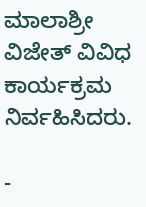ಮಾಲಾಶ್ರೀ ವಿಜೇತ್ ವಿವಿಧ ಕಾರ್ಯಕ್ರಮ ನಿರ್ವಹಿಸಿದರು.

-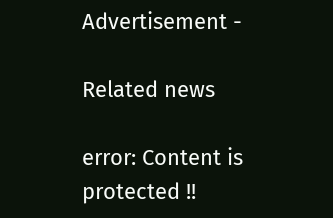Advertisement -

Related news

error: Content is protected !!